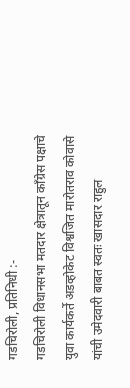गडचिरोली, प्रतिनिधी :-
गडचिरोली विधानसभा मतदार क्षेत्रातून काँग्रेस पक्षाचे युवा कार्यकर्ते अडव्होकेट विश्वजित मारोतराव कोवासे यांची उमेदवारी बाबत स्वतः खासदार राहुल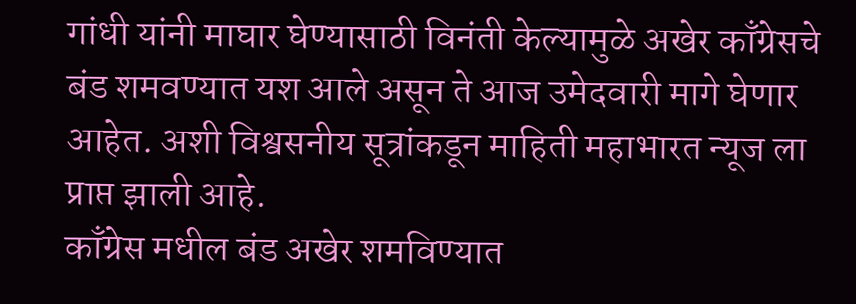गांधी यांनी माघार घेण्यासाठी विनंती केल्यामुळे अखेर काँग्रेसचे बंड शमवण्यात यश आले असून ते आज उमेदवारी मागे घेणार आहेत. अशी विश्वसनीय सूत्रांकडून माहिती महाभारत न्यूज ला प्राप्त झाली आहे.
काँग्रेस मधील बंड अखेर शमविण्यात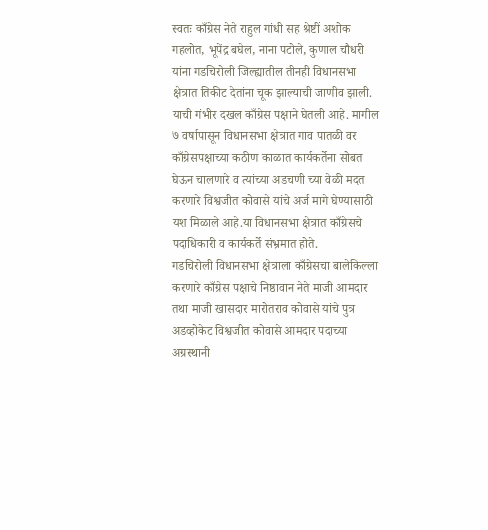स्वतः काँग्रेस नेते राहुल गांधी सह श्रेष्टीं अशोक गहलोत, भूपेंद्र बघेल, नाना पटोले, कुणाल चौधरी यांना गडचिरोली जिल्ह्यातील तीनही विधानसभा क्षेत्रात तिकीट देतांना चूक झाल्याची जाणीव झाली. याची गंभीर दखल काँग्रेस पक्षाने घेतली आहे. मागील ७ वर्षापासून विधानसभा क्षेत्रात गाव पातळी वर काँग्रेसपक्षाच्या कठीण काळात कार्यकर्तेना सोबत घेऊन चालणारे व त्यांच्या अडचणी च्या वेळी मदत करणारे विश्वजीत कोवासे यांचे अर्ज मागे घेण्यासाठी यश मिळाले आहे.या विधानसभा क्षेत्रात काँग्रेसचे पदाधिकारी व कार्यकर्ते संभ्रमात होते.
गडचिरोली विधानसभा क्षेत्राला काँग्रेसचा बालेकिल्ला करणारे काँग्रेस पक्षाचे निष्ठावान नेते माजी आमदार तथा माजी खासदार मारोतराव कोवासे यांचे पुत्र अडव्होकेट विश्वजीत कोवासे आमदार पदाच्या अग्रस्थानी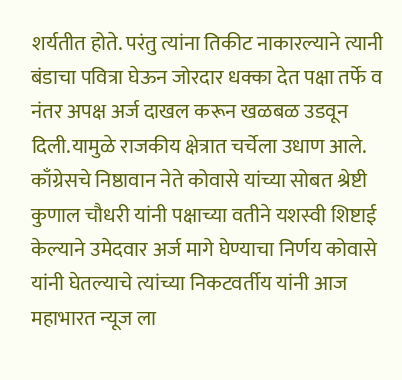शर्यतीत होते. परंतु त्यांना तिकीट नाकारल्याने त्यानी बंडाचा पवित्रा घेऊन जोरदार धक्का देत पक्षा तर्फे व नंतर अपक्ष अर्ज दाखल करून खळबळ उडवून दिली.यामुळे राजकीय क्षेत्रात चर्चेला उधाण आले.
काँग्रेसचे निष्ठावान नेते कोवासे यांच्या सोबत श्रेष्टी कुणाल चौधरी यांनी पक्षाच्या वतीने यशस्वी शिष्टाई केल्याने उमेदवार अर्ज मागे घेण्याचा निर्णय कोवासे यांनी घेतल्याचे त्यांच्या निकटवर्तीय यांनी आज महाभारत न्यूज ला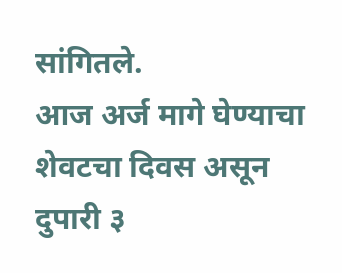सांगितले.
आज अर्ज मागे घेण्याचा शेवटचा दिवस असून दुपारी ३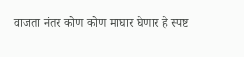वाजता नंतर कोण कोण माघार घेणार हे स्पष्ट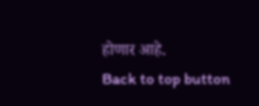होणार आहे.
Back to top button